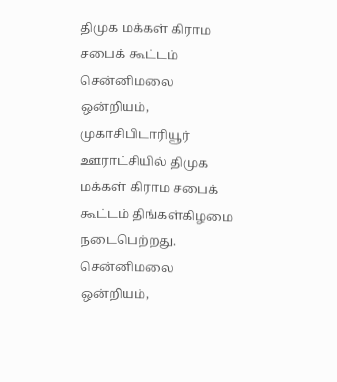திமுக மக்கள் கிராம சபைக் கூட்டம்
சென்னிமலை ஒன்றியம், முகாசிபிடாரியூர் ஊராட்சியில் திமுக மக்கள் கிராம சபைக் கூட்டம் திங்கள்கிழமை நடைபெற்றது.
சென்னிமலை ஒன்றியம்,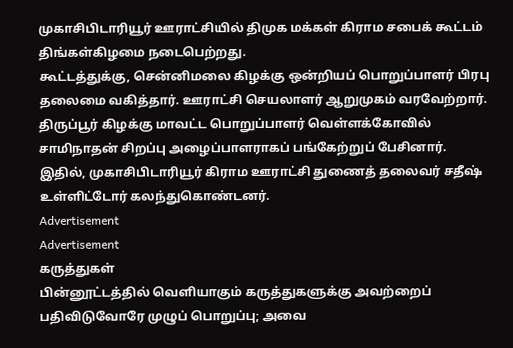முகாசிபிடாரியூர் ஊராட்சியில் திமுக மக்கள் கிராம சபைக் கூட்டம் திங்கள்கிழமை நடைபெற்றது.
கூட்டத்துக்கு, சென்னிமலை கிழக்கு ஒன்றியப் பொறுப்பாளர் பிரபு தலைமை வகித்தார். ஊராட்சி செயலாளர் ஆறுமுகம் வரவேற்றார். திருப்பூர் கிழக்கு மாவட்ட பொறுப்பாளர் வெள்ளக்கோவில் சாமிநாதன் சிறப்பு அழைப்பாளராகப் பங்கேற்றுப் பேசினார்.
இதில், முகாசிபிடாரியூர் கிராம ஊராட்சி துணைத் தலைவர் சதீஷ் உள்ளிட்டோர் கலந்துகொண்டனர்.
Advertisement
Advertisement
கருத்துகள்
பின்னூட்டத்தில் வெளியாகும் கருத்துகளுக்கு அவற்றைப் பதிவிடுவோரே முழுப் பொறுப்பு; அவை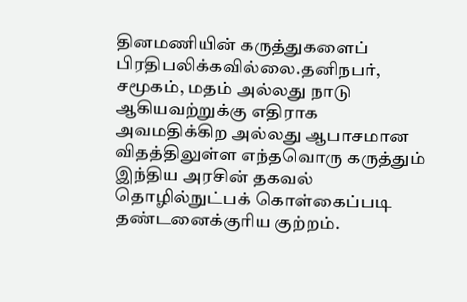தினமணியின் கருத்துகளைப் பிரதிபலிக்கவில்லை.தனிநபர், சமூகம், மதம் அல்லது நாடு ஆகியவற்றுக்கு எதிராக அவமதிக்கிற அல்லது ஆபாசமான விதத்திலுள்ள எந்தவொரு கருத்தும் இந்திய அரசின் தகவல் தொழில்நுட்பக் கொள்கைப்படி தண்டனைக்குரிய குற்றம்.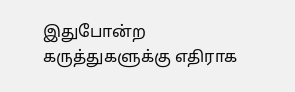இதுபோன்ற கருத்துகளுக்கு எதிராக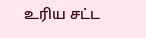உரிய சட்ட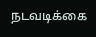நடவடிக்கை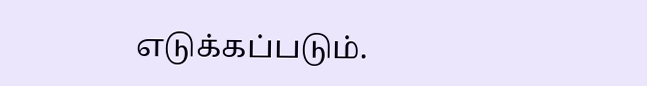எடுக்கப்படும்.